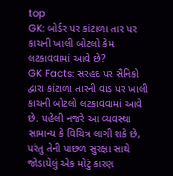top
GK: બોર્ડર પર કાંટાળા તાર પર કાચની ખાલી બોટલો કેમ લટકાવવામાં આવે છે?
GK Facts: સરહદ પર સૈનિકો દ્વારા કાંટાળા તારની વાડ પર ખાલી કાચની બોટલો લટકાવવામાં આવે છે. પહેલી નજરે આ વ્યવસ્થા સામાન્ય કે વિચિત્ર લાગી શકે છે, પરંતુ તેની પાછળ સુરક્ષા સાથે જોડાયેલું એક મોટું કારણ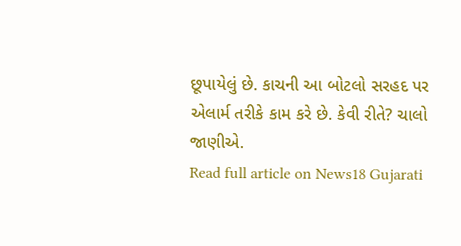છૂપાયેલું છે. કાચની આ બોટલો સરહદ પર એલાર્મ તરીકે કામ કરે છે. કેવી રીતે? ચાલો જાણીએ.
Read full article on News18 Gujarati